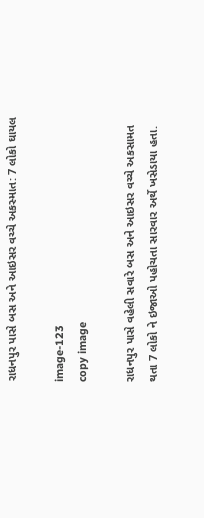રાધનપુર પાસે બસ અને આઇસર વચ્ચે અકસ્માત: 7 લોકો ઘાયલ

image-123
copy image

રાધનપુર પાસે વહેલી સવારે બસ અને આઇસર વચ્ચે અકસામત થતા 7 લોકો ને ઇજાઓ પહોચતા સારવાર અર્થે ખસેડાયા હતા.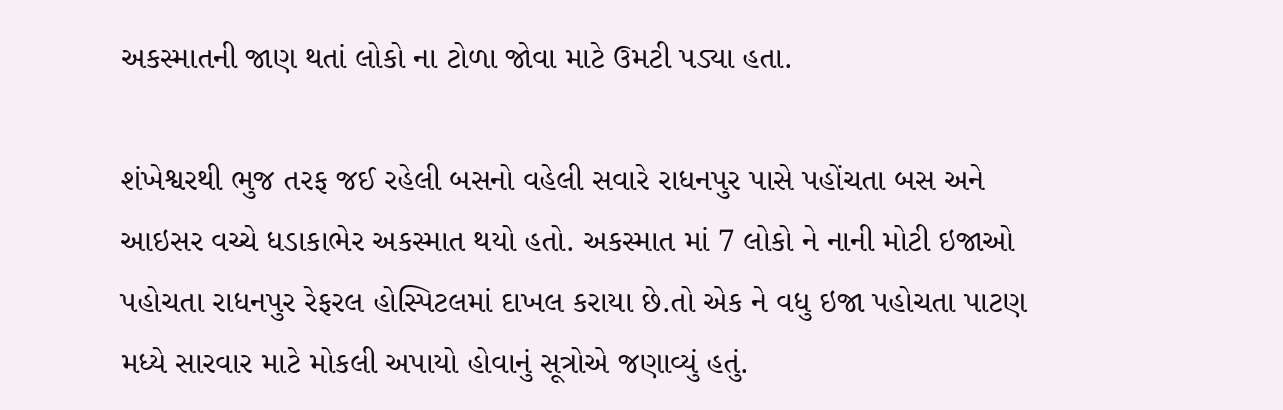અકસ્માતની જાણ થતાં લોકો ના ટોળા જોવા માટે ઉમટી પડ્યા હતા.

શંખેશ્વરથી ભુજ તરફ જઈ રહેલી બસનો વહેલી સવારે રાધનપુર પાસે પહોંચતા બસ અને આઇસર વચ્ચે ધડાકાભેર અકસ્માત થયો હતો. અકસ્માત માં 7 લોકો ને નાની મોટી ઇજાઓ પહોચતા રાધનપુર રેફરલ હોસ્પિટલમાં દાખલ કરાયા છે.તો એક ને વધુ ઇજા પહોચતા પાટણ મધ્યે સારવાર માટે મોકલી અપાયો હોવાનું સૂત્રોએ જણાવ્યું હતું.